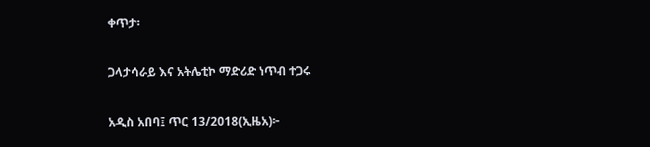ቀጥታ፡

ጋላታሳራይ እና አትሌቲኮ ማድሪድ ነጥብ ተጋሩ

አዲስ አበባ፤ ጥር 13/2018(ኢዜአ)፦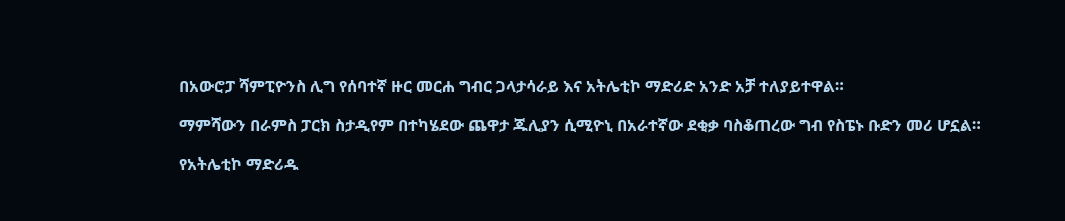በአውሮፓ ሻምፒዮንስ ሊግ የሰባተኛ ዙር መርሐ ግብር ጋላታሳራይ እና አትሌቲኮ ማድሪድ አንድ አቻ ተለያይተዋል።

ማምሻውን በራምስ ፓርክ ስታዲየም በተካሄደው ጨዋታ ጁሊያን ሲሚዮኒ በአራተኛው ደቂቃ ባስቆጠረው ግብ የስፔኑ ቡድን መሪ ሆኗል።

የአትሌቲኮ ማድሪዱ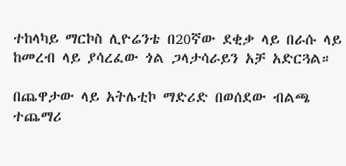ተከላካይ ማርኮስ ሊዮሬንቴ በ20ኛው ደቂቃ ላይ በራሱ ላይ ከመረብ ላይ ያሳረፈው ጎል ጋላታሳራይን አቻ አድርጓል።

በጨዋታው ላይ አትሌቲኮ ማድሪድ በወሰደው ብልጫ ተጨማሪ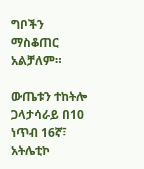ግቦችን ማስቆጠር አልቻለም።

ውጤቱን ተከትሎ ጋላታሳራይ በ10 ነጥብ 16ኛ፣ አትሌቲኮ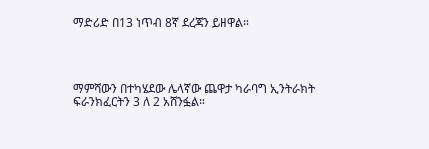ማድሪድ በ13 ነጥብ 8ኛ ደረጃን ይዘዋል።




ማምሻውን በተካሄደው ሌላኛው ጨዋታ ካራባግ ኢንትራክት ፍራንክፈርትን 3 ለ 2 አሸንፏል።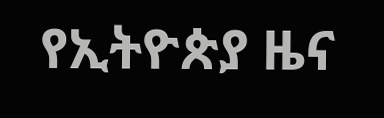የኢትዮጵያ ዜና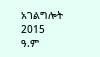አገልግሎት
2015
ዓ.ም